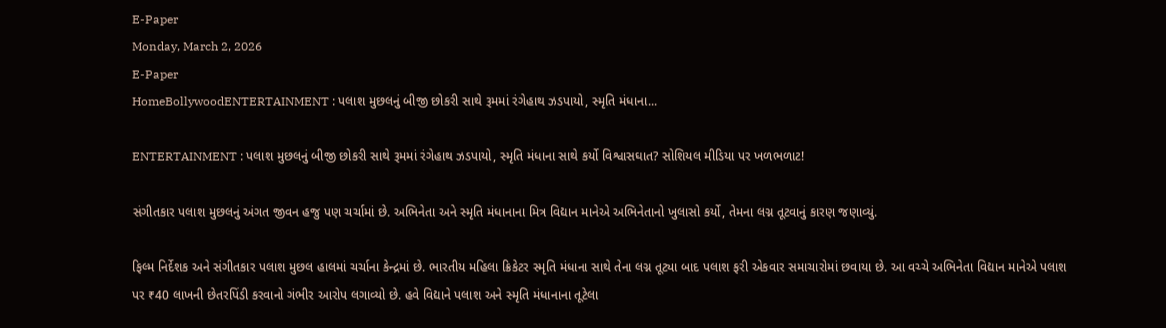E-Paper
Monday, March 2, 2026
E-Paper
HomeBollywoodENTERTAINMENT : પલાશ મુછલનું બીજી છોકરી સાથે રૂમમાં રંગેહાથ ઝડપાયો, સ્મૃતિ મંધાના...

ENTERTAINMENT : પલાશ મુછલનું બીજી છોકરી સાથે રૂમમાં રંગેહાથ ઝડપાયો, સ્મૃતિ મંધાના સાથે કર્યો વિશ્વાસઘાત? સોશિયલ મીડિયા પર ખળભળાટ!

સંગીતકાર પલાશ મુછલનું અંગત જીવન હજુ પણ ચર્ચામાં છે. અભિનેતા અને સ્મૃતિ મંધાનાના મિત્ર વિદ્યાન માનેએ અભિનેતાનો ખુલાસો કર્યો, તેમના લગ્ન તૂટવાનું કારણ જણાવ્યું.

ફિલ્મ નિર્દેશક અને સંગીતકાર પલાશ મુછલ હાલમાં ચર્ચાના કેન્દ્રમાં છે. ભારતીય મહિલા ક્રિકેટર સ્મૃતિ મંધાના સાથે તેના લગ્ન તૂટ્યા બાદ પલાશ ફરી એકવાર સમાચારોમાં છવાયા છે. આ વચ્ચે અભિનેતા વિદ્યાન માનેએ પલાશ પર ₹40 લાખની છેતરપિંડી કરવાનો ગંભીર આરોપ લગાવ્યો છે. હવે વિદ્યાને પલાશ અને સ્મૃતિ મંધાનાના તૂટેલા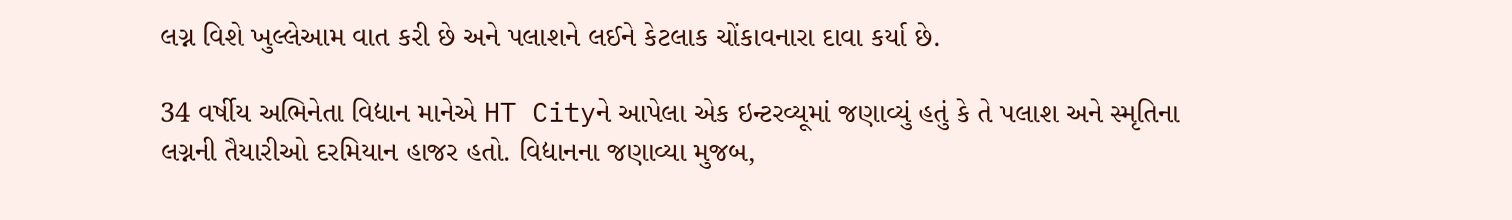લગ્ન વિશે ખુલ્લેઆમ વાત કરી છે અને પલાશને લઈને કેટલાક ચોંકાવનારા દાવા કર્યા છે.

34 વર્ષીય અભિનેતા વિદ્યાન માનેએ HT Cityને આપેલા એક ઇન્ટરવ્યૂમાં જણાવ્યું હતું કે તે પલાશ અને સ્મૃતિના લગ્નની તૈયારીઓ દરમિયાન હાજર હતો. વિદ્યાનના જણાવ્યા મુજબ,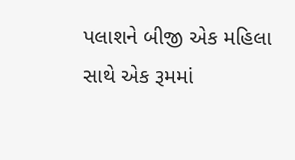પલાશને બીજી એક મહિલા સાથે એક રૂમમાં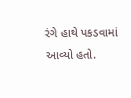રંગે હાથે પકડવામાં આવ્યો હતો.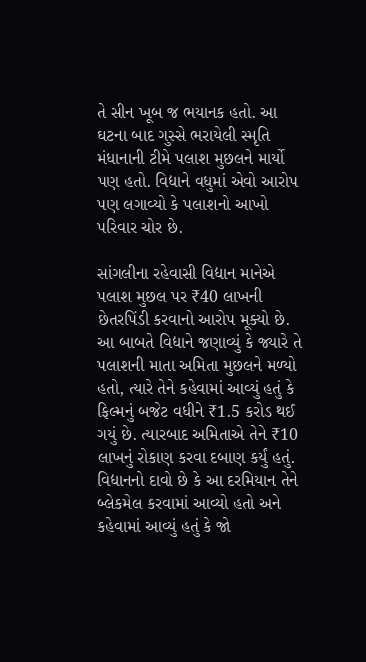તે સીન ખૂબ જ ભયાનક હતો. આ ઘટના બાદ ગુસ્સે ભરાયેલી સ્મૃતિ મંધાનાની ટીમે પલાશ મુછલને માર્યો પણ હતો. વિદ્યાને વધુમાં એવો આરોપ પણ લગાવ્યો કે પલાશનો આખો પરિવાર ચોર છે.

સાંગલીના રહેવાસી વિદ્યાન માનેએ પલાશ મુછલ પર ₹40 લાખની છેતરપિંડી કરવાનો આરોપ મૂક્યો છે. આ બાબતે વિદ્યાને જણાવ્યું કે જ્યારે તે પલાશની માતા અમિતા મુછલને મળ્યો હતો, ત્યારે તેને કહેવામાં આવ્યું હતું કે ફિલ્મનું બજેટ વધીને ₹1.5 કરોડ થઈ ગયું છે. ત્યારબાદ અમિતાએ તેને ₹10 લાખનું રોકાણ કરવા દબાણ કર્યું હતું. વિદ્યાનનો દાવો છે કે આ દરમિયાન તેને બ્લેકમેલ કરવામાં આવ્યો હતો અને કહેવામાં આવ્યું હતું કે જો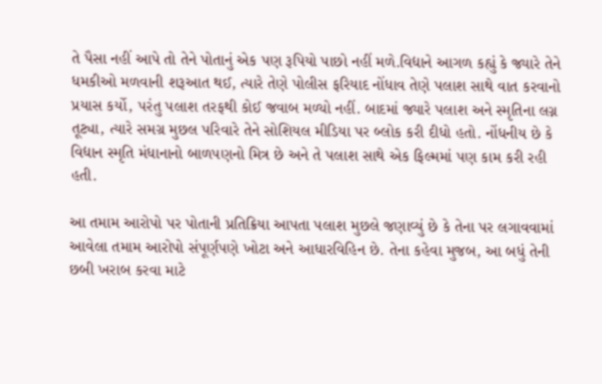તે પૈસા નહીં આપે તો તેને પોતાનું એક પણ રૂપિયો પાછો નહીં મળે.વિદ્યાને આગળ કહ્યું કે જ્યારે તેને ધમકીઓ મળવાની શરૂઆત થઈ, ત્યારે તેણે પોલીસ ફરિયાદ નોંધાવ તેણે પલાશ સાથે વાત કરવાનો પ્રયાસ કર્યો, પરંતુ પલાશ તરફથી કોઈ જવાબ મળ્યો નહીં. બાદમાં જ્યારે પલાશ અને સ્મૃતિના લગ્ન તૂટ્યા, ત્યારે સમગ્ર મુછલ પરિવારે તેને સોશિયલ મીડિયા પર બ્લોક કરી દીધો હતો. નોંધનીય છે કે વિદ્યાન સ્મૃતિ મંધાનાનો બાળપણનો મિત્ર છે અને તે પલાશ સાથે એક ફિલ્મમાં પણ કામ કરી રહી હતી.

આ તમામ આરોપો પર પોતાની પ્રતિક્રિયા આપતા પલાશ મુછલે જણાવ્યું છે કે તેના પર લગાવવામાં આવેલા તમામ આરોપો સંપૂર્ણપણે ખોટા અને આધારવિહિન છે. તેના કહેવા મુજબ, આ બધું તેની છબી ખરાબ કરવા માટે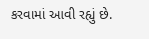કરવામાં આવી રહ્યું છે.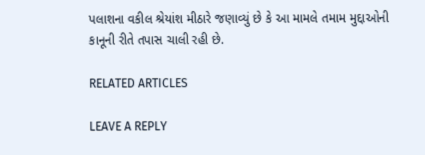પલાશના વકીલ શ્રેયાંશ મીઠારે જણાવ્યું છે કે આ મામલે તમામ મુદ્દાઓની કાનૂની રીતે તપાસ ચાલી રહી છે.

RELATED ARTICLES

LEAVE A REPLY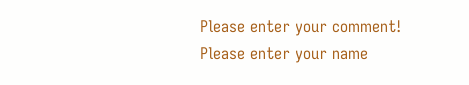Please enter your comment!
Please enter your name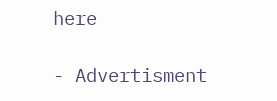here

- Advertisment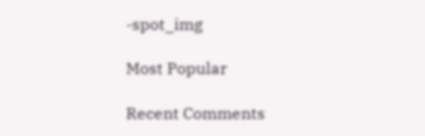-spot_img

Most Popular

Recent Comments